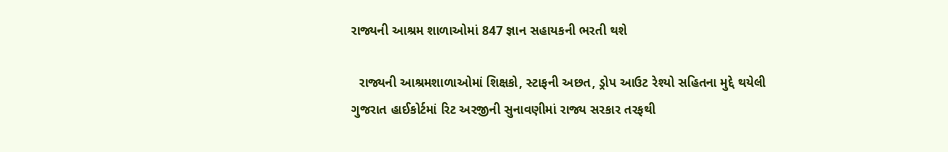રાજ્યની આશ્રમ શાળાઓમાં 847 જ્ઞાન સહાયકની ભરતી થશે

  રાજ્યની આશ્રમશાળાઓમાં શિક્ષકો, સ્ટાફની અછત, ડ્રોપ આઉટ રેશ્યો સહિતના મુદ્દે થયેલી ગુજરાત હાઈકોર્ટમાં રિટ અરજીની સુનાવણીમાં રાજ્ય સરકાર તરફથી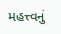મહત્ત્વનું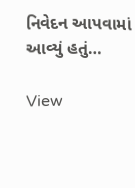નિવેદન આપવામાં આવ્યું હતું…

View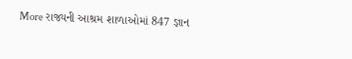More રાજ્યની આશ્રમ શાળાઓમાં 847 જ્ઞાન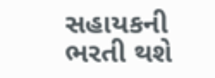સહાયકની ભરતી થશે